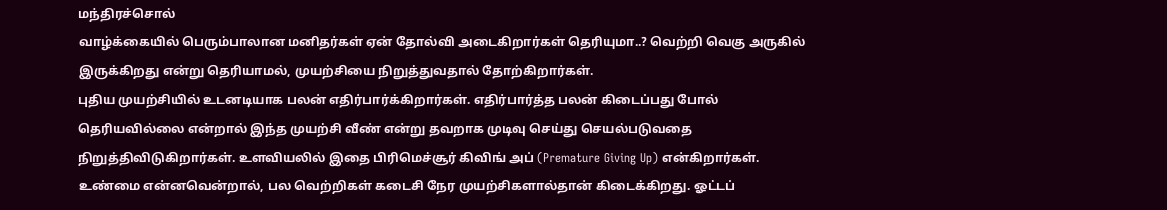மந்திரச்சொல்
வாழ்க்கையில் பெரும்பாலான மனிதர்கள் ஏன் தோல்வி அடைகிறார்கள் தெரியுமா..? வெற்றி வெகு அருகில் இருக்கிறது என்று தெரியாமல், முயற்சியை நிறுத்துவதால் தோற்கிறார்கள்.
புதிய முயற்சியில் உடனடியாக பலன் எதிர்பார்க்கிறார்கள். எதிர்பார்த்த பலன் கிடைப்பது போல் தெரியவில்லை என்றால் இந்த முயற்சி வீண் என்று தவறாக முடிவு செய்து செயல்படுவதை நிறுத்திவிடுகிறார்கள். உளவியலில் இதை பிரிமெச்சூர் கிவிங் அப் (Premature Giving Up) என்கிறார்கள்.
உண்மை என்னவென்றால், பல வெற்றிகள் கடைசி நேர முயற்சிகளால்தான் கிடைக்கிறது. ஓட்டப்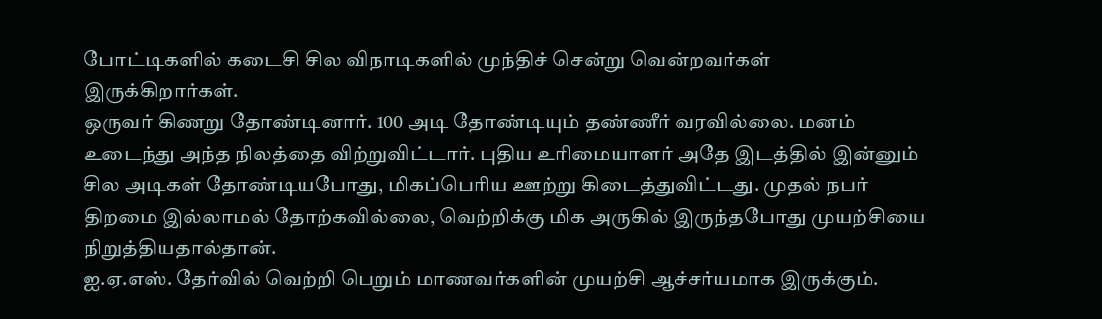போட்டிகளில் கடைசி சில விநாடிகளில் முந்திச் சென்று வென்றவர்கள் இருக்கிறார்கள்.
ஒருவர் கிணறு தோண்டினார். 100 அடி தோண்டியும் தண்ணீர் வரவில்லை. மனம் உடைந்து அந்த நிலத்தை விற்றுவிட்டார். புதிய உரிமையாளர் அதே இடத்தில் இன்னும் சில அடிகள் தோண்டியபோது, மிகப்பெரிய ஊற்று கிடைத்துவிட்டது. முதல் நபர் திறமை இல்லாமல் தோற்கவில்லை, வெற்றிக்கு மிக அருகில் இருந்தபோது முயற்சியை நிறுத்தியதால்தான்.
ஐ.ஏ.எஸ். தேர்வில் வெற்றி பெறும் மாணவர்களின் முயற்சி ஆச்சர்யமாக இருக்கும்.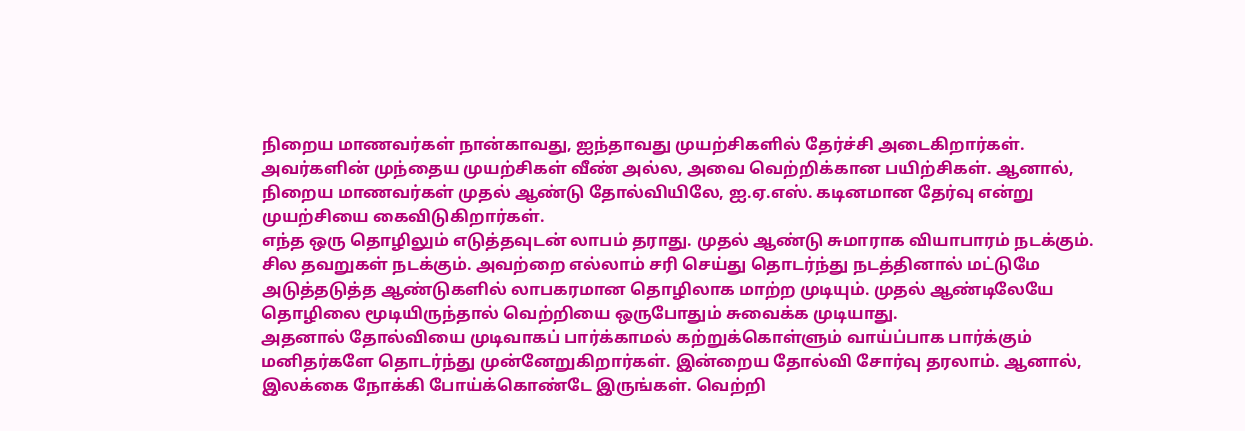நிறைய மாணவர்கள் நான்காவது, ஐந்தாவது முயற்சிகளில் தேர்ச்சி அடைகிறார்கள். அவர்களின் முந்தைய முயற்சிகள் வீண் அல்ல, அவை வெற்றிக்கான பயிற்சிகள். ஆனால், நிறைய மாணவர்கள் முதல் ஆண்டு தோல்வியிலே, ஐ.ஏ.எஸ். கடினமான தேர்வு என்று முயற்சியை கைவிடுகிறார்கள்.
எந்த ஒரு தொழிலும் எடுத்தவுடன் லாபம் தராது. முதல் ஆண்டு சுமாராக வியாபாரம் நடக்கும். சில தவறுகள் நடக்கும். அவற்றை எல்லாம் சரி செய்து தொடர்ந்து நடத்தினால் மட்டுமே அடுத்தடுத்த ஆண்டுகளில் லாபகரமான தொழிலாக மாற்ற முடியும். முதல் ஆண்டிலேயே தொழிலை மூடியிருந்தால் வெற்றியை ஒருபோதும் சுவைக்க முடியாது.
அதனால் தோல்வியை முடிவாகப் பார்க்காமல் கற்றுக்கொள்ளும் வாய்ப்பாக பார்க்கும் மனிதர்களே தொடர்ந்து முன்னேறுகிறார்கள். இன்றைய தோல்வி சோர்வு தரலாம். ஆனால், இலக்கை நோக்கி போய்க்கொண்டே இருங்கள். வெற்றி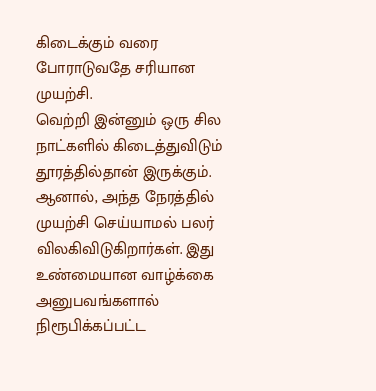கிடைக்கும் வரை போராடுவதே சரியான முயற்சி.
வெற்றி இன்னும் ஒரு சில நாட்களில் கிடைத்துவிடும் தூரத்தில்தான் இருக்கும். ஆனால், அந்த நேரத்தில் முயற்சி செய்யாமல் பலர் விலகிவிடுகிறார்கள். இது உண்மையான வாழ்க்கை அனுபவங்களால் நிரூபிக்கப்பட்ட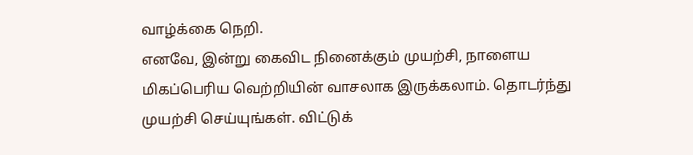வாழ்க்கை நெறி.
எனவே, இன்று கைவிட நினைக்கும் முயற்சி, நாளைய மிகப்பெரிய வெற்றியின் வாசலாக இருக்கலாம். தொடர்ந்து முயற்சி செய்யுங்கள். விட்டுக்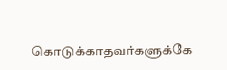கொடுக்காதவர்களுக்கே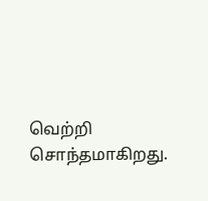வெற்றி சொந்தமாகிறது.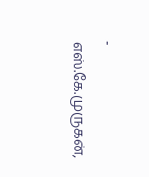- எஸ்.கே.முருகன்,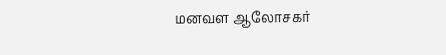மனவள ஆலோசகர்